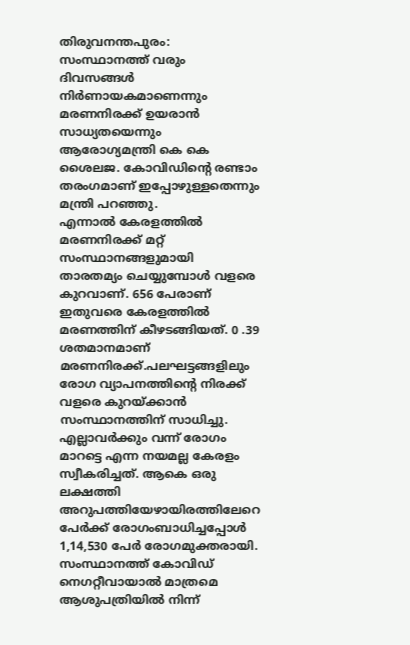തിരുവനന്തപുരം: സംസ്ഥാനത്ത് വരും ദിവസങ്ങൾ നിർണായകമാണെന്നും മരണനിരക്ക് ഉയരാൻ സാധ്യതയെന്നും ആരോഗ്യമന്ത്രി കെ കെ ശൈലജ. കോവിഡിന്റെ രണ്ടാം തരംഗമാണ് ഇപ്പോഴുള്ളതെന്നും മന്ത്രി പറഞ്ഞു.
എന്നാൽ കേരളത്തിൽ മരണനിരക്ക് മറ്റ് സംസ്ഥാനങ്ങളുമായി താരതമ്യം ചെയ്യുമ്പോൾ വളരെ കുറവാണ്. 656 പേരാണ് ഇതുവരെ കേരളത്തിൽ മരണത്തിന് കീഴടങ്ങിയത്. 0 .39 ശതമാനമാണ് മരണനിരക്ക്.പലഘട്ടങ്ങളിലും രോഗ വ്യാപനത്തിന്റെ നിരക്ക് വളരെ കുറയ്ക്കാൻ സംസ്ഥാനത്തിന് സാധിച്ചു.
എല്ലാവർക്കും വന്ന് രോഗം മാറട്ടെ എന്ന നയമല്ല കേരളം സ്വീകരിച്ചത്. ആകെ ഒരു ലക്ഷത്തി അറുപത്തിയേഴായിരത്തിലേറെ പേർക്ക് രോഗംബാധിച്ചപ്പോൾ 1,14,530 പേർ രോഗമുക്തരായി. സംസ്ഥാനത്ത് കോവിഡ് നെഗറ്റീവായാൽ മാത്രമെ ആശുപത്രിയിൽ നിന്ന്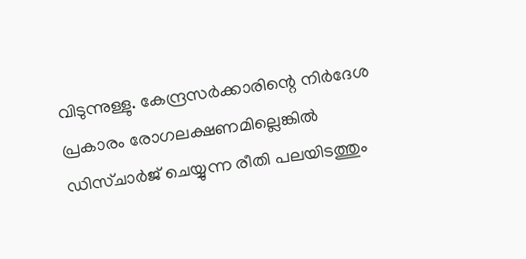വിടുന്നുള്ളു. കേന്ദ്രസർക്കാരിന്റെ നിർദേശ പ്രകാരം രോഗലക്ഷണമില്ലെങ്കിൽ ഡിസ്ചാർജ് ചെയ്യുന്ന രീതി പലയിടത്തും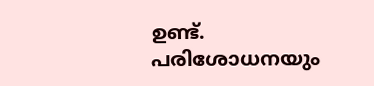ഉണ്ട്. പരിശോധനയും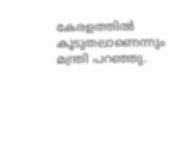കേരളത്തിൽ കൂടുതലാണെന്നും മന്ത്രി പറഞ്ഞു.